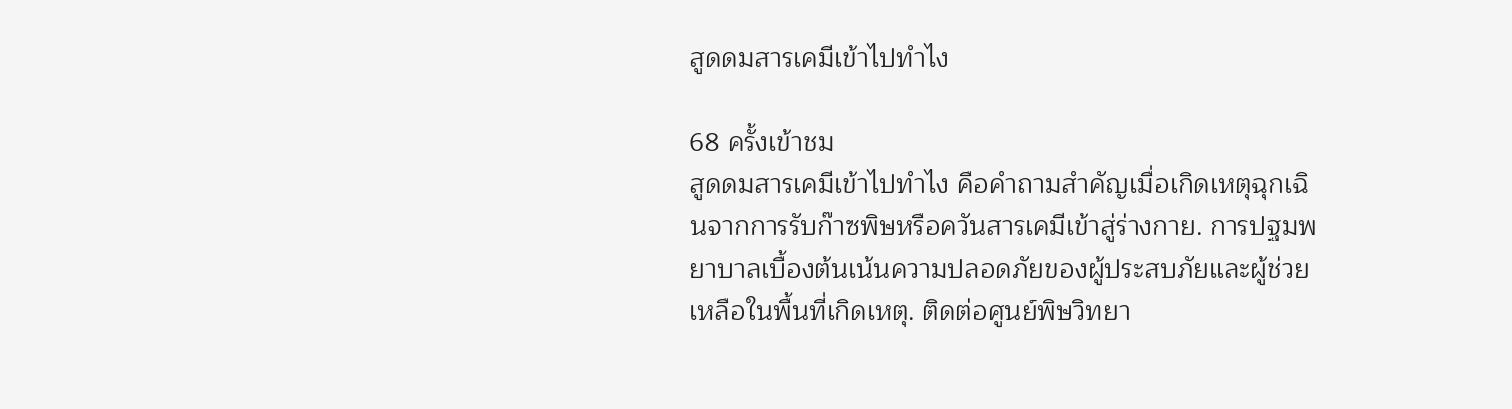สูดดมสารเคมีเข้าไปทำไง

68 ครั้งเข้าชม
สูดดมสารเคมีเข้าไปทำไง คือคำถามสำคัญเมื่อเกิดเหตุฉุกเฉินจากการรับก๊าซพิษหรือควันสารเคมีเข้าสู่ร่างกาย. การปฐมพยาบาลเบื้องต้นเน้นความปลอดภัยของผู้ประสบภัยและผู้ช่วยเหลือในพื้นที่เกิดเหตุ. ติดต่อศูนย์พิษวิทยา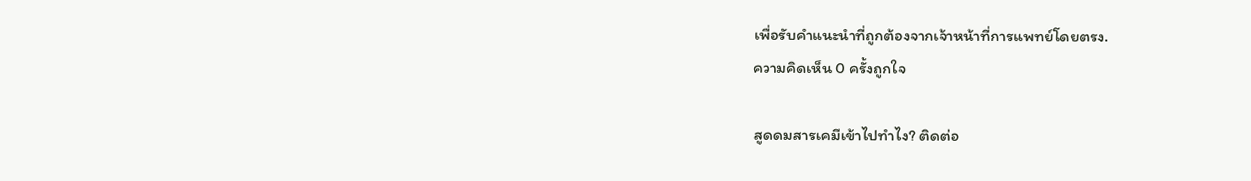เพื่อรับคำแนะนำที่ถูกต้องจากเจ้าหน้าที่การแพทย์โดยตรง.
ความคิดเห็น 0 ครั้งถูกใจ

สูดดมสารเคมีเข้าไปทำไง? ติดต่อ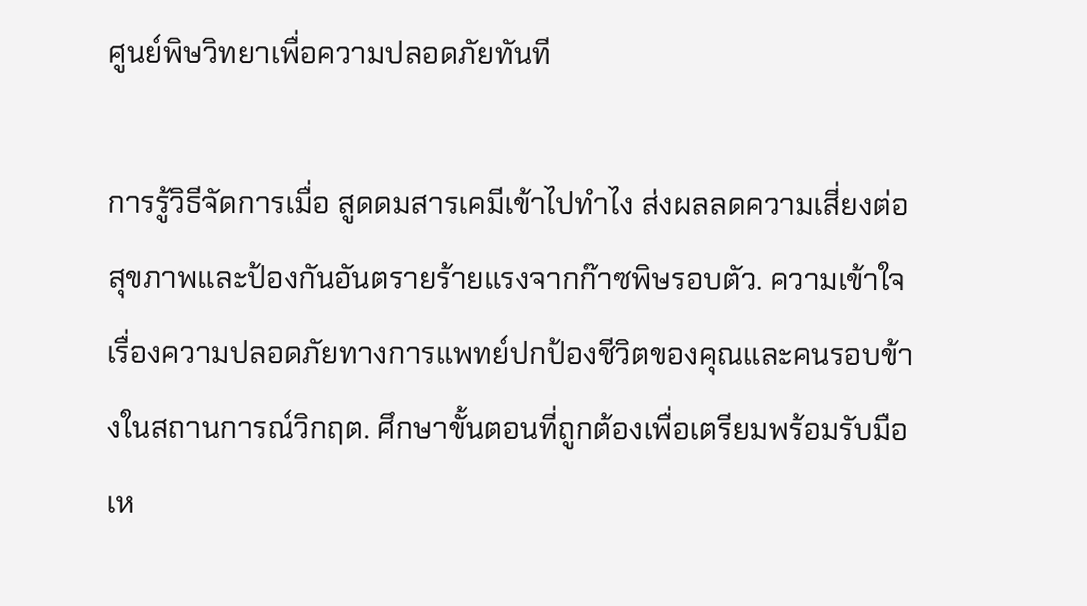ศูนย์พิษวิทยาเพื่อความปลอดภัยทันที

การรู้วิธีจัดการเมื่อ สูดดมสารเคมีเข้าไปทำไง ส่งผลลดความเสี่ยงต่อสุขภาพและป้องกันอันตรายร้ายแรงจากก๊าซพิษรอบตัว. ความเข้าใจเรื่องความปลอดภัยทางการแพทย์ปกป้องชีวิตของคุณและคนรอบข้างในสถานการณ์วิกฤต. ศึกษาขั้นตอนที่ถูกต้องเพื่อเตรียมพร้อมรับมือเห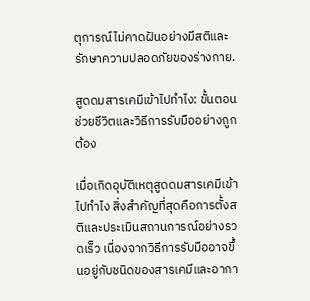ตุการณ์ไม่คาดฝันอย่างมีสติและรักษาความปลอดภัยของร่างกาย.

สูดดมสารเคมีเข้าไปทำไง: ขั้นตอนช่วยชีวิตและวิธีการรับมืออย่างถูกต้อง

เมื่อเกิดอุบัติเหตุสูดดมสารเคมีเข้าไปทำไง สิ่งสำคัญที่สุดคือการตั้งสติและประเมินสถานการณ์อย่างรวดเร็ว เนื่องจากวิธีการรับมืออาจขึ้นอยู่กับชนิดของสารเคมีและอากา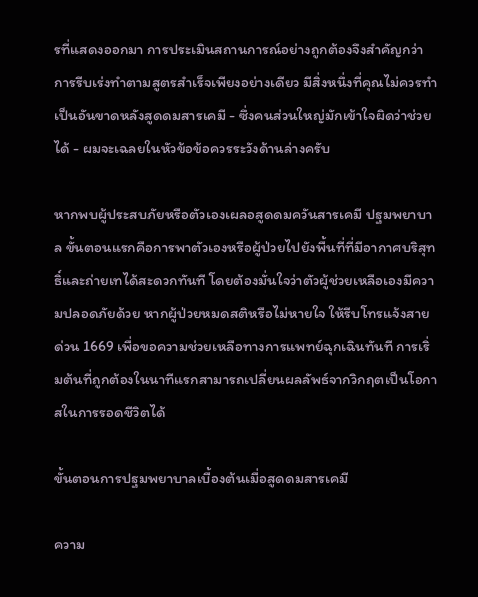รที่แสดงออกมา การประเมินสถานการณ์อย่างถูกต้องจึงสำคัญกว่าการรีบเร่งทำตามสูตรสำเร็จเพียงอย่างเดียว มีสิ่งหนึ่งที่คุณไม่ควรทำเป็นอันขาดหลังสูดดมสารเคมี - ซึ่งคนส่วนใหญ่มักเข้าใจผิดว่าช่วยได้ - ผมจะเฉลยในหัวข้อข้อควรระวังด้านล่างครับ

หากพบผู้ประสบภัยหรือตัวเองเผลอสูดดมควันสารเคมี ปฐมพยาบาล ขั้นตอนแรกคือการพาตัวเองหรือผู้ป่วยไปยังพื้นที่ที่มีอากาศบริสุทธิ์และถ่ายเทได้สะดวกทันที โดยต้องมั่นใจว่าตัวผู้ช่วยเหลือเองมีความปลอดภัยด้วย หากผู้ป่วยหมดสติหรือไม่หายใจ ให้รีบโทรแจ้งสายด่วน 1669 เพื่อขอความช่วยเหลือทางการแพทย์ฉุกเฉินทันที การเริ่มต้นที่ถูกต้องในนาทีแรกสามารถเปลี่ยนผลลัพธ์จากวิกฤตเป็นโอกาสในการรอดชีวิตได้

ขั้นตอนการปฐมพยาบาลเบื้องต้นเมื่อสูดดมสารเคมี

ความ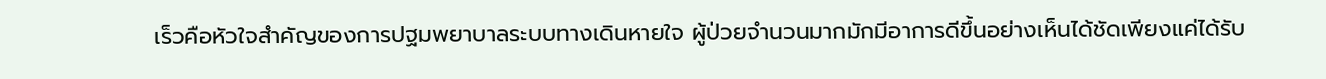เร็วคือหัวใจสำคัญของการปฐมพยาบาลระบบทางเดินหายใจ ผู้ป่วยจำนวนมากมักมีอาการดีขึ้นอย่างเห็นได้ชัดเพียงแค่ได้รับ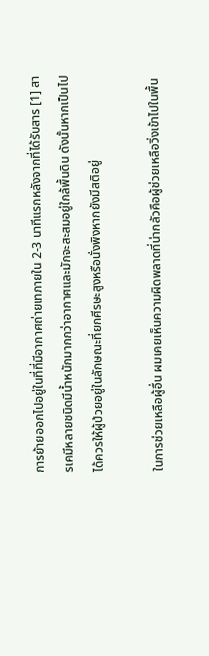การย้ายออกไปอยู่ในที่ที่มีอากาศถ่ายเทภายใน 2-3 นาทีแรกหลังจากที่ได้รับสาร [1] สารเคมีหลายชนิดมีน้ำหนักมากกว่าอากาศและมักจะสะสมอยู่ใกล้พื้นดิน ดังนั้นหากเป็นไปได้ควรให้ผู้ป่วยอยู่ในลักษณะที่ยกศีรษะสูงหรือนั่งพิงหากยังมีสติอยู่

ในการช่วยเหลือผู้อื่น ผมเคยเห็นความผิดพลาดที่น่ากลัวคือผู้ช่วยเหลือวิ่งเข้าไปในพื้น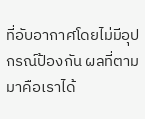ที่อับอากาศโดยไม่มีอุปกรณ์ป้องกัน ผลที่ตามมาคือเราได้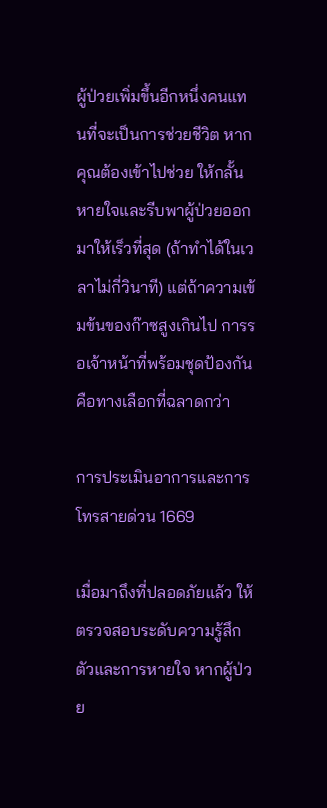ผู้ป่วยเพิ่มขึ้นอีกหนึ่งคนแทนที่จะเป็นการช่วยชีวิต หากคุณต้องเข้าไปช่วย ให้กลั้นหายใจและรีบพาผู้ป่วยออกมาให้เร็วที่สุด (ถ้าทำได้ในเวลาไม่กี่วินาที) แต่ถ้าความเข้มข้นของก๊าซสูงเกินไป การรอเจ้าหน้าที่พร้อมชุดป้องกันคือทางเลือกที่ฉลาดกว่า

การประเมินอาการและการโทรสายด่วน 1669

เมื่อมาถึงที่ปลอดภัยแล้ว ให้ตรวจสอบระดับความรู้สึกตัวและการหายใจ หากผู้ป่วย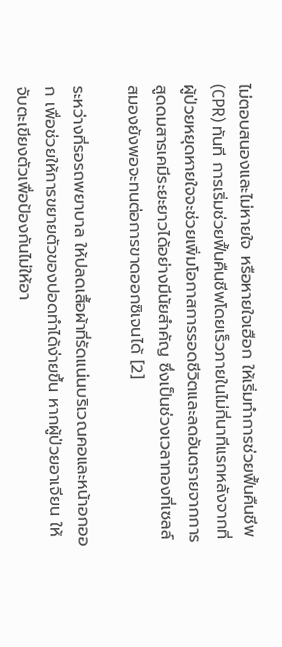ไม่ตอบสนองและไม่หายใจ หรือหายใจเฮือก ให้เริ่มทำการช่วยฟื้นคืนชีพ (CPR) ทันที การเริ่มช่วยฟื้นคืนชีพโดยเร็วภายในไม่กี่นาทีแรกหลังจากที่ผู้ป่วยหยุดหายใจจะช่วยเพิ่มโอกาสการรอดชีวิตและลดอันตรายจากการสูดดมสารเคมีระยะยาวได้อย่างมีนัยสำคัญ ซึ่งเป็นช่วงเวลาทองที่เซลล์สมองยังพอจะทนต่อการขาดออกซิเจนได้ [2]

ระหว่างที่รอรถพยาบาล ให้ปลดเสื้อผ้าที่รัดแน่นบริเวณคอและหน้าอกออก เพื่อช่วยให้การขยายตัวของปอดทำได้ง่ายขึ้น หากผู้ป่วยอาเจียน ให้จับตะเขียงตัวเพื่อป้องกันไม่ให้อา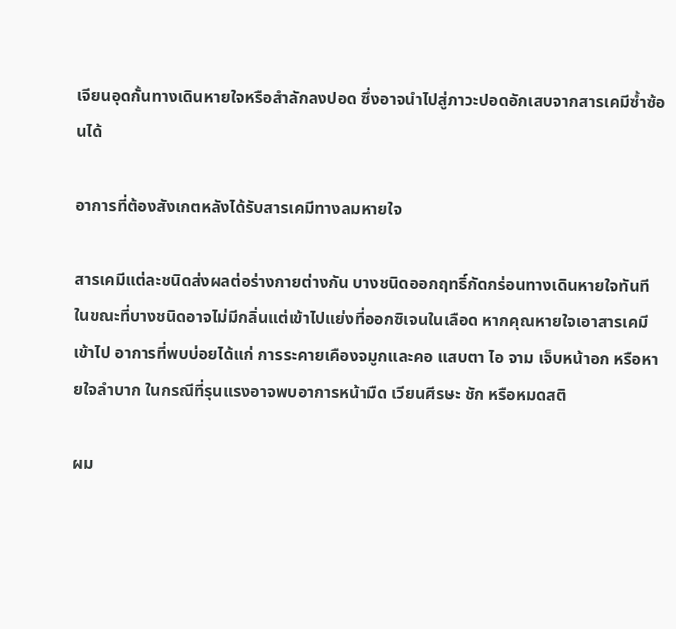เจียนอุดกั้นทางเดินหายใจหรือสำลักลงปอด ซึ่งอาจนำไปสู่ภาวะปอดอักเสบจากสารเคมีซ้ำซ้อนได้

อาการที่ต้องสังเกตหลังได้รับสารเคมีทางลมหายใจ

สารเคมีแต่ละชนิดส่งผลต่อร่างกายต่างกัน บางชนิดออกฤทธิ์กัดกร่อนทางเดินหายใจทันที ในขณะที่บางชนิดอาจไม่มีกลิ่นแต่เข้าไปแย่งที่ออกซิเจนในเลือด หากคุณหายใจเอาสารเคมีเข้าไป อาการที่พบบ่อยได้แก่ การระคายเคืองจมูกและคอ แสบตา ไอ จาม เจ็บหน้าอก หรือหายใจลำบาก ในกรณีที่รุนแรงอาจพบอาการหน้ามืด เวียนศีรษะ ชัก หรือหมดสติ

ผม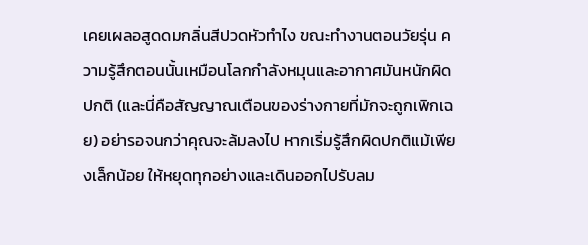เคยเผลอสูดดมกลิ่นสีปวดหัวทำไง ขณะทำงานตอนวัยรุ่น ความรู้สึกตอนนั้นเหมือนโลกกำลังหมุนและอากาศมันหนักผิดปกติ (และนี่คือสัญญาณเตือนของร่างกายที่มักจะถูกเพิกเฉย) อย่ารอจนกว่าคุณจะล้มลงไป หากเริ่มรู้สึกผิดปกติแม้เพียงเล็กน้อย ให้หยุดทุกอย่างและเดินออกไปรับลม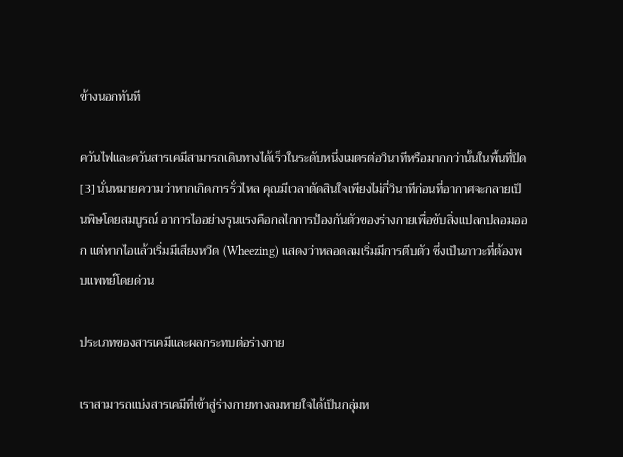ข้างนอกทันที

ควันไฟและควันสารเคมีสามารถเดินทางได้เร็วในระดับหนึ่งเมตรต่อวินาทีหรือมากกว่านั้นในพื้นที่ปิด[3] นั่นหมายความว่าหากเกิดการรั่วไหล คุณมีเวลาตัดสินใจเพียงไม่กี่วินาทีก่อนที่อากาศจะกลายเป็นพิษโดยสมบูรณ์ อาการไออย่างรุนแรงคือกลไกการป้องกันตัวของร่างกายเพื่อขับสิ่งแปลกปลอมออก แต่หากไอแล้วเริ่มมีเสียงหวีด (Wheezing) แสดงว่าหลอดลมเริ่มมีการตีบตัว ซึ่งเป็นภาวะที่ต้องพบแพทย์โดยด่วน

ประเภทของสารเคมีและผลกระทบต่อร่างกาย

เราสามารถแบ่งสารเคมีที่เข้าสู่ร่างกายทางลมหายใจได้เป็นกลุ่มห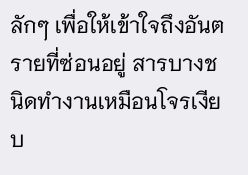ลักๆ เพื่อให้เข้าใจถึงอันตรายที่ซ่อนอยู่ สารบางชนิดทำงานเหมือนโจรเงียบ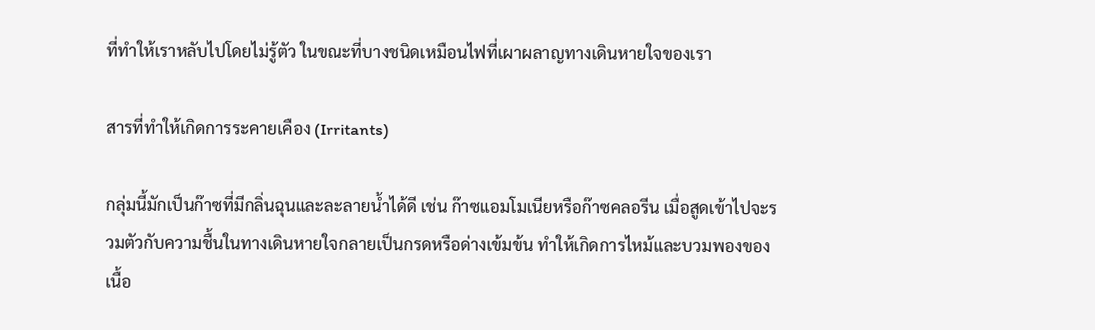ที่ทำให้เราหลับไปโดยไม่รู้ตัว ในขณะที่บางชนิดเหมือนไฟที่เผาผลาญทางเดินหายใจของเรา

สารที่ทำให้เกิดการระคายเคือง (Irritants)

กลุ่มนี้มักเป็นก๊าซที่มีกลิ่นฉุนและละลายน้ำได้ดี เช่น ก๊าซแอมโมเนียหรือก๊าซคลอรีน เมื่อสูดเข้าไปจะรวมตัวกับความชื้นในทางเดินหายใจกลายเป็นกรดหรือด่างเข้มข้น ทำให้เกิดการไหม้และบวมพองของเนื้อ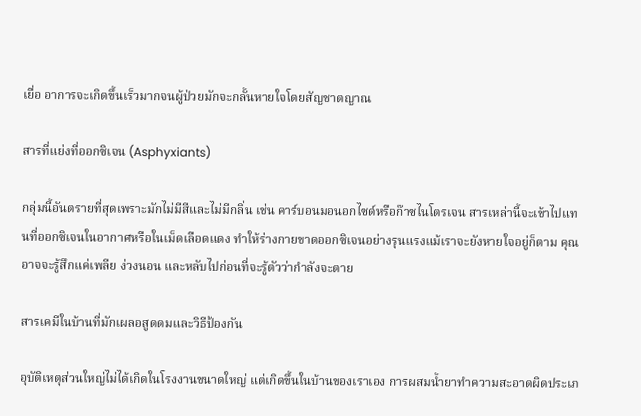เยื่อ อาการจะเกิดขึ้นเร็วมากจนผู้ป่วยมักจะกลั้นหายใจโดยสัญชาตญาณ

สารที่แย่งที่ออกซิเจน (Asphyxiants)

กลุ่มนี้อันตรายที่สุดเพราะมักไม่มีสีและไม่มีกลิ่น เช่น คาร์บอนมอนอกไซด์หรือก๊าซไนโตรเจน สารเหล่านี้จะเข้าไปแทนที่ออกซิเจนในอากาศหรือในเม็ดเลือดแดง ทำให้ร่างกายขาดออกซิเจนอย่างรุนแรงแม้เราจะยังหายใจอยู่ก็ตาม คุณอาจจะรู้สึกแค่เพลีย ง่วงนอน และหลับไปก่อนที่จะรู้ตัวว่ากำลังจะตาย

สารเคมีในบ้านที่มักเผลอสูดดมและวิธีป้องกัน

อุบัติเหตุส่วนใหญ่ไม่ได้เกิดในโรงงานขนาดใหญ่ แต่เกิดขึ้นในบ้านของเราเอง การผสมน้ำยาทำความสะอาดผิดประเภ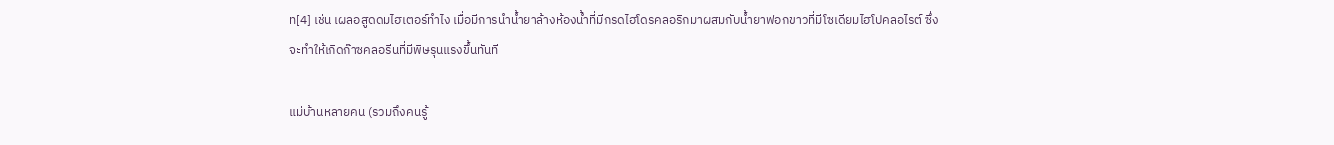ท[4] เช่น เผลอสูดดมไฮเตอร์ทำไง เมื่อมีการนำน้ำยาล้างห้องน้ำที่มีกรดไฮโดรคลอริกมาผสมกับน้ำยาฟอกขาวที่มีโซเดียมไฮโปคลอไรต์ ซึ่งจะทำให้เกิดก๊าซคลอรีนที่มีพิษรุนแรงขึ้นทันที

แม่บ้านหลายคน (รวมถึงคนรู้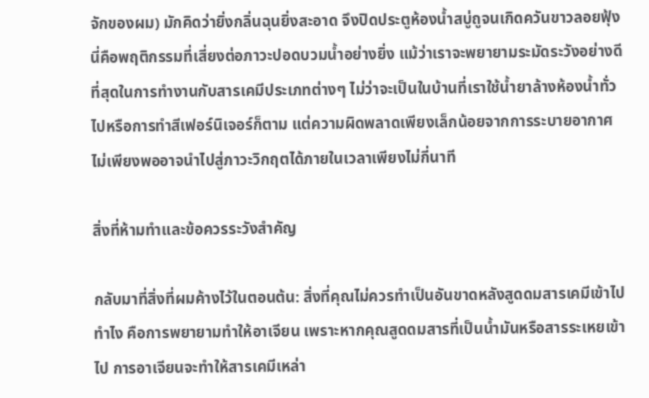จักของผม) มักคิดว่ายิ่งกลิ่นฉุนยิ่งสะอาด จึงปิดประตูห้องน้ำสบู่ถูจนเกิดควันขาวลอยฟุ้ง นี่คือพฤติกรรมที่เสี่ยงต่อภาวะปอดบวมน้ำอย่างยิ่ง แม้ว่าเราจะพยายามระมัดระวังอย่างดีที่สุดในการทำงานกับสารเคมีประเภทต่างๆ ไม่ว่าจะเป็นในบ้านที่เราใช้น้ำยาล้างห้องน้ำทั่วไปหรือการทำสีเฟอร์นิเจอร์ก็ตาม แต่ความผิดพลาดเพียงเล็กน้อยจากการระบายอากาศไม่เพียงพออาจนำไปสู่ภาวะวิกฤตได้ภายในเวลาเพียงไม่กี่นาที

สิ่งที่ห้ามทำและข้อควรระวังสำคัญ

กลับมาที่สิ่งที่ผมค้างไว้ในตอนต้น: สิ่งที่คุณไม่ควรทำเป็นอันขาดหลังสูดดมสารเคมีเข้าไปทำไง คือการพยายามทำให้อาเจียน เพราะหากคุณสูดดมสารที่เป็นน้ำมันหรือสารระเหยเข้าไป การอาเจียนจะทำให้สารเคมีเหล่า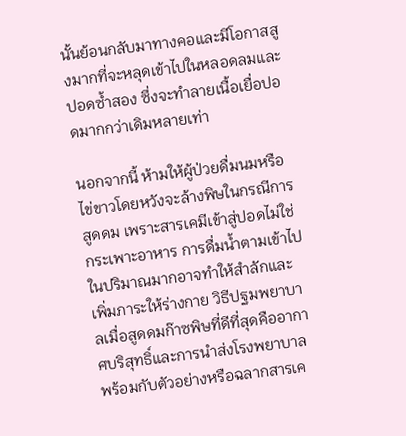นั้นย้อนกลับมาทางคอและมีโอกาสสูงมากที่จะหลุดเข้าไปในหลอดลมและปอดซ้ำสอง ซึ่งจะทำลายเนื้อเยื่อปอดมากกว่าเดิมหลายเท่า

นอกจากนี้ ห้ามให้ผู้ป่วยดื่มนมหรือไข่ขาวโดยหวังจะล้างพิษในกรณีการสูดดม เพราะสารเคมีเข้าสู่ปอดไม่ใช่กระเพาะอาหาร การดื่มน้ำตามเข้าไปในปริมาณมากอาจทำให้สำลักและเพิ่มภาระให้ร่างกาย วิธีปฐมพยาบาลเมื่อสูดดมก๊าซพิษที่ดีที่สุดคืออากาศบริสุทธิ์และการนำส่งโรงพยาบาลพร้อมกับตัวอย่างหรือฉลากสารเค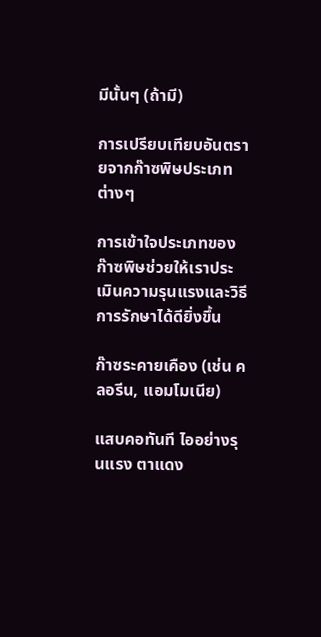มีนั้นๆ (ถ้ามี)

การเปรียบเทียบอันตรายจากก๊าซพิษประเภทต่างๆ

การเข้าใจประเภทของก๊าซพิษช่วยให้เราประเมินความรุนแรงและวิธีการรักษาได้ดียิ่งขึ้น

ก๊าซระคายเคือง (เช่น คลอรีน, แอมโมเนีย)

แสบคอทันที ไออย่างรุนแรง ตาแดง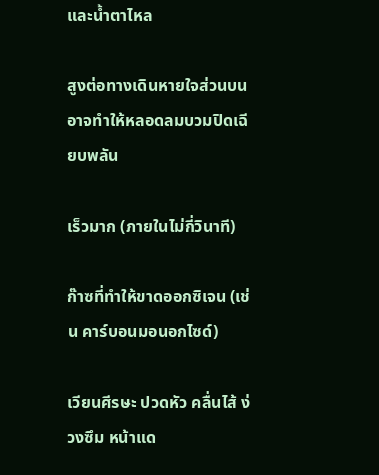และน้ำตาไหล

สูงต่อทางเดินหายใจส่วนบน อาจทำให้หลอดลมบวมปิดเฉียบพลัน

เร็วมาก (ภายในไม่กี่วินาที)

ก๊าซที่ทำให้ขาดออกซิเจน (เช่น คาร์บอนมอนอกไซด์)

เวียนศีรษะ ปวดหัว คลื่นไส้ ง่วงซึม หน้าแด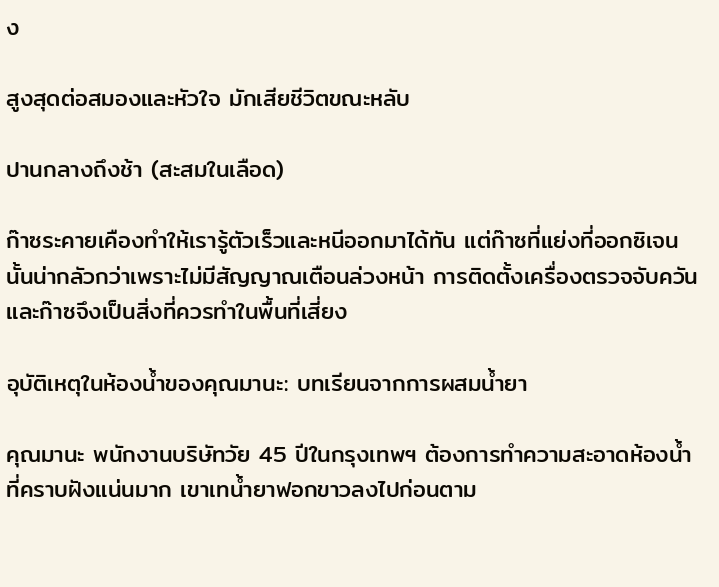ง

สูงสุดต่อสมองและหัวใจ มักเสียชีวิตขณะหลับ

ปานกลางถึงช้า (สะสมในเลือด)

ก๊าซระคายเคืองทำให้เรารู้ตัวเร็วและหนีออกมาได้ทัน แต่ก๊าซที่แย่งที่ออกซิเจนนั้นน่ากลัวกว่าเพราะไม่มีสัญญาณเตือนล่วงหน้า การติดตั้งเครื่องตรวจจับควันและก๊าซจึงเป็นสิ่งที่ควรทำในพื้นที่เสี่ยง

อุบัติเหตุในห้องน้ำของคุณมานะ: บทเรียนจากการผสมน้ำยา

คุณมานะ พนักงานบริษัทวัย 45 ปีในกรุงเทพฯ ต้องการทำความสะอาดห้องน้ำที่คราบฝังแน่นมาก เขาเทน้ำยาฟอกขาวลงไปก่อนตาม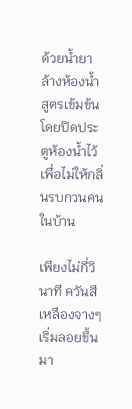ด้วยน้ำยาล้างห้องน้ำสูตรเข้มข้น โดยปิดประตูห้องน้ำไว้เพื่อไม่ให้กลิ่นรบกวนคนในบ้าน

เพียงไม่กี่วินาที ควันสีเหลืองจางๆ เริ่มลอยขึ้นมา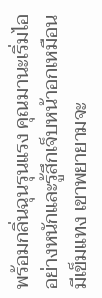พร้อมกลิ่นฉุนรุนแรง คุณมานะเริ่มไออย่างหนักและรู้สึกเจ็บหน้าอกเหมือนมีเข็มแทง เขาพยายามจะ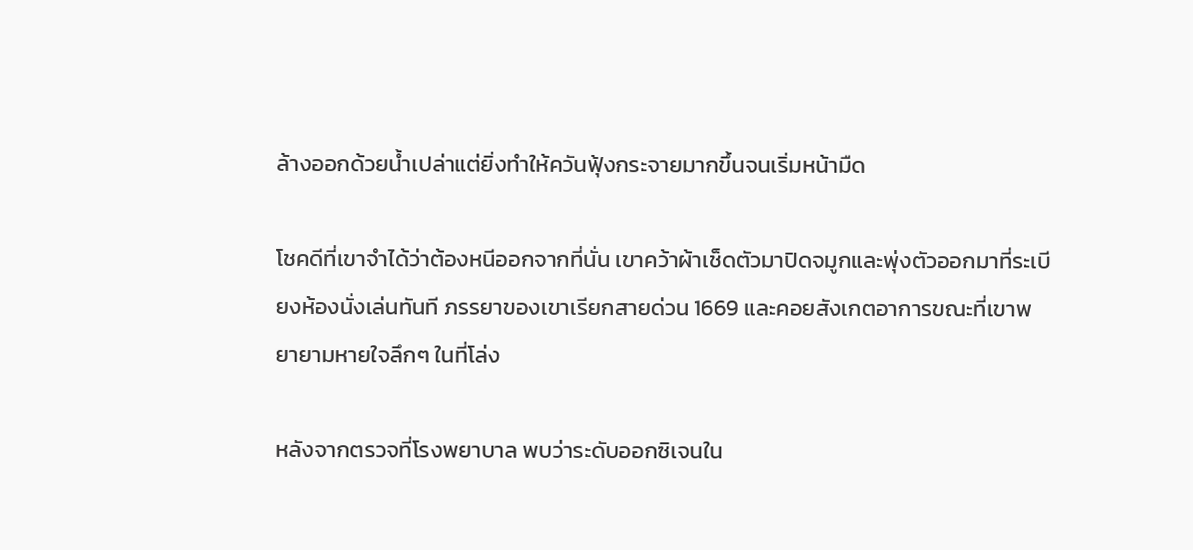ล้างออกด้วยน้ำเปล่าแต่ยิ่งทำให้ควันฟุ้งกระจายมากขึ้นจนเริ่มหน้ามืด

โชคดีที่เขาจำได้ว่าต้องหนีออกจากที่นั่น เขาคว้าผ้าเช็ดตัวมาปิดจมูกและพุ่งตัวออกมาที่ระเบียงห้องนั่งเล่นทันที ภรรยาของเขาเรียกสายด่วน 1669 และคอยสังเกตอาการขณะที่เขาพยายามหายใจลึกๆ ในที่โล่ง

หลังจากตรวจที่โรงพยาบาล พบว่าระดับออกซิเจนใน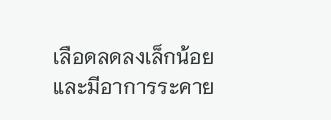เลือดลดลงเล็กน้อยและมีอาการระคาย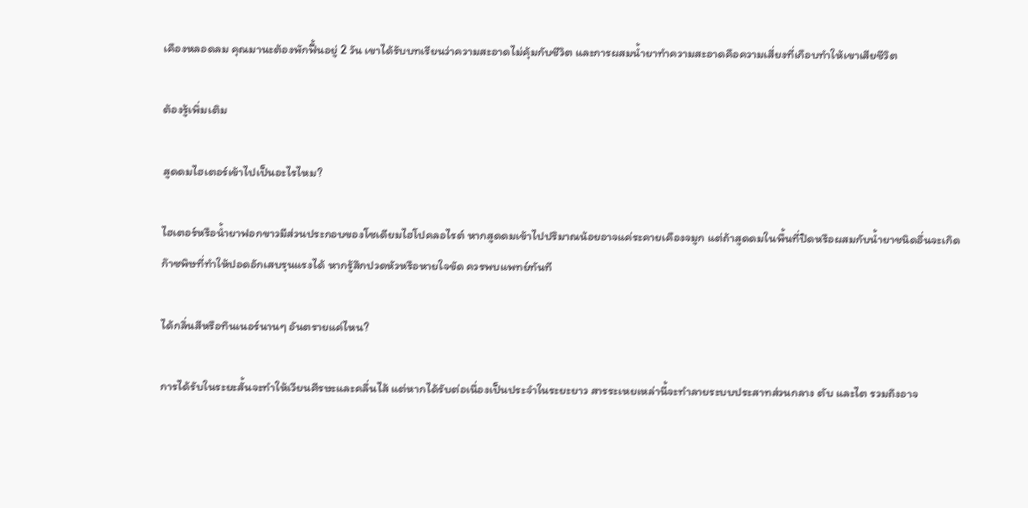เคืองหลอดลม คุณมานะต้องพักฟื้นอยู่ 2 วัน เขาได้รับบทเรียนว่าความสะอาดไม่คุ้มกับชีวิต และการผสมน้ำยาทำความสะอาดคือความเสี่ยงที่เกือบทำให้เขาเสียชีวิต

ต้องรู้เพิ่มเติม

สูดดมไฮเตอร์เข้าไปเป็นอะไรไหม?

ไฮเตอร์หรือน้ำยาฟอกขาวมีส่วนประกอบของโซเดียมไฮโปคลอไรต์ หากสูดดมเข้าไปปริมาณน้อยอาจแค่ระคายเคืองจมูก แต่ถ้าสูดดมในพื้นที่ปิดหรือผสมกับน้ำยาชนิดอื่นจะเกิดก๊าซพิษที่ทำให้ปอดอักเสบรุนแรงได้ หากรู้สึกปวดหัวหรือหายใจขัด ควรพบแพทย์ทันที

ได้กลิ่นสีหรือทินเนอร์นานๆ อันตรายแค่ไหน?

การได้รับในระยะสั้นจะทำให้เวียนศีรษะและคลื่นไส้ แต่หากได้รับต่อเนื่องเป็นประจำในระยะยาว สารระเหยเหล่านี้จะทำลายระบบประสาทส่วนกลาง ตับ และไต รวมถึงอาจ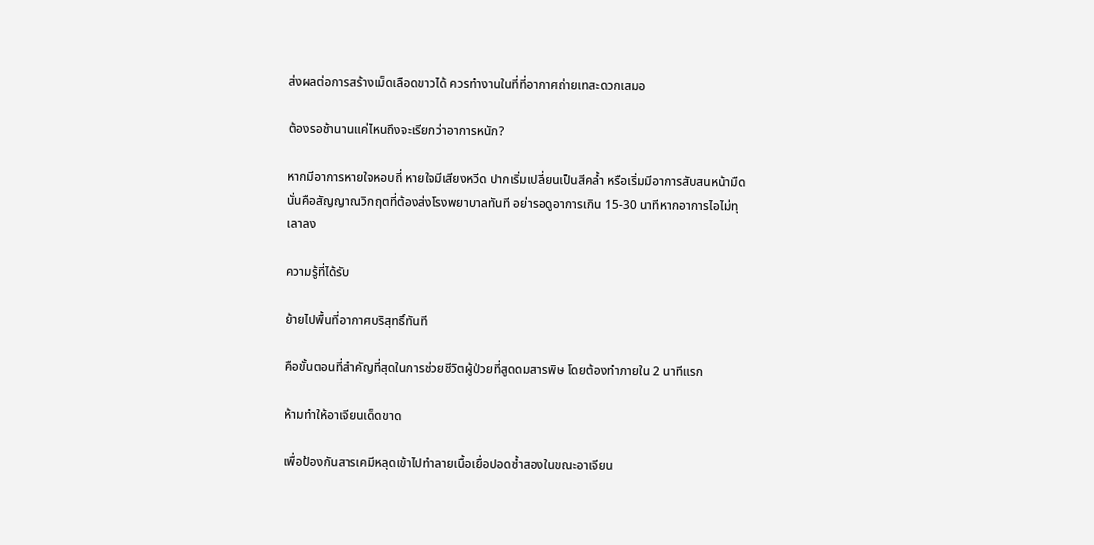ส่งผลต่อการสร้างเม็ดเลือดขาวได้ ควรทำงานในที่ที่อากาศถ่ายเทสะดวกเสมอ

ต้องรอช้านานแค่ไหนถึงจะเรียกว่าอาการหนัก?

หากมีอาการหายใจหอบถี่ หายใจมีเสียงหวีด ปากเริ่มเปลี่ยนเป็นสีคล้ำ หรือเริ่มมีอาการสับสนหน้ามืด นั่นคือสัญญาณวิกฤตที่ต้องส่งโรงพยาบาลทันที อย่ารอดูอาการเกิน 15-30 นาทีหากอาการไอไม่ทุเลาลง

ความรู้ที่ได้รับ

ย้ายไปพื้นที่อากาศบริสุทธิ์ทันที

คือขั้นตอนที่สำคัญที่สุดในการช่วยชีวิตผู้ป่วยที่สูดดมสารพิษ โดยต้องทำภายใน 2 นาทีแรก

ห้ามทำให้อาเจียนเด็ดขาด

เพื่อป้องกันสารเคมีหลุดเข้าไปทำลายเนื้อเยื่อปอดซ้ำสองในขณะอาเจียน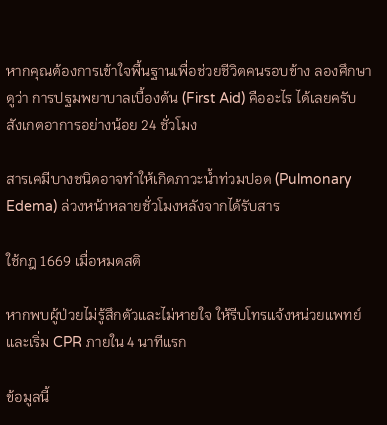หากคุณต้องการเข้าใจพื้นฐานเพื่อช่วยชีวิตคนรอบข้าง ลองศึกษาดูว่า การปฐมพยาบาลเบื้องต้น (First Aid) คืออะไร ได้เลยครับ
สังเกตอาการอย่างน้อย 24 ชั่วโมง

สารเคมีบางชนิดอาจทำให้เกิดภาวะน้ำท่วมปอด (Pulmonary Edema) ล่วงหน้าหลายชั่วโมงหลังจากได้รับสาร

ใช้กฎ 1669 เมื่อหมดสติ

หากพบผู้ป่วยไม่รู้สึกตัวและไม่หายใจ ให้รีบโทรแจ้งหน่วยแพทย์และเริ่ม CPR ภายใน 4 นาทีแรก

ข้อมูลนี้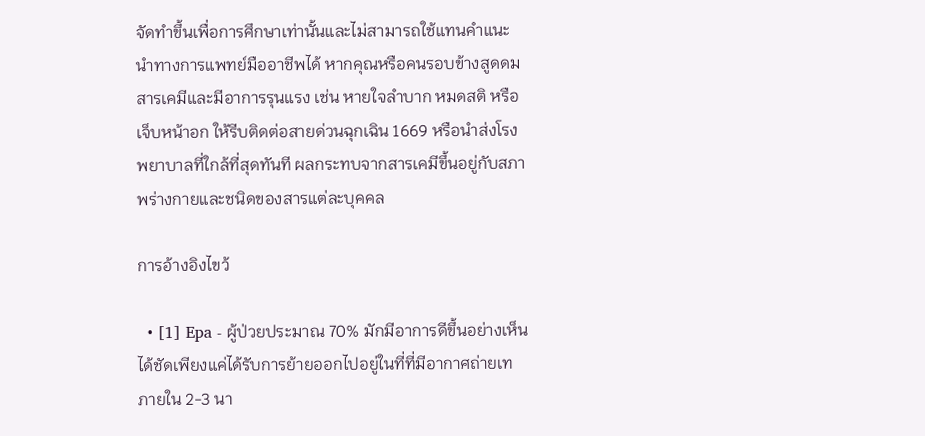จัดทำขึ้นเพื่อการศึกษาเท่านั้นและไม่สามารถใช้แทนคำแนะนำทางการแพทย์มืออาชีพได้ หากคุณหรือคนรอบข้างสูดดมสารเคมีและมีอาการรุนแรง เช่น หายใจลำบาก หมดสติ หรือเจ็บหน้าอก ให้รีบติดต่อสายด่วนฉุกเฉิน 1669 หรือนำส่งโรงพยาบาลที่ใกล้ที่สุดทันที ผลกระทบจากสารเคมีขึ้นอยู่กับสภาพร่างกายและชนิดของสารแต่ละบุคคล

การอ้างอิงไขว้

  • [1] Epa - ผู้ป่วยประมาณ 70% มักมีอาการดีขึ้นอย่างเห็นได้ชัดเพียงแค่ได้รับการย้ายออกไปอยู่ในที่ที่มีอากาศถ่ายเทภายใน 2-3 นา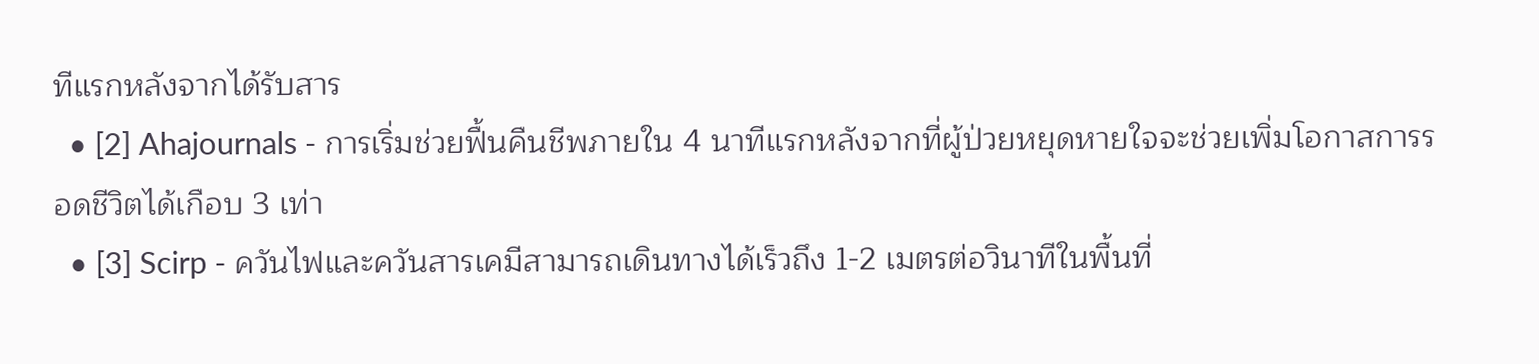ทีแรกหลังจากได้รับสาร
  • [2] Ahajournals - การเริ่มช่วยฟื้นคืนชีพภายใน 4 นาทีแรกหลังจากที่ผู้ป่วยหยุดหายใจจะช่วยเพิ่มโอกาสการรอดชีวิตได้เกือบ 3 เท่า
  • [3] Scirp - ควันไฟและควันสารเคมีสามารถเดินทางได้เร็วถึง 1-2 เมตรต่อวินาทีในพื้นที่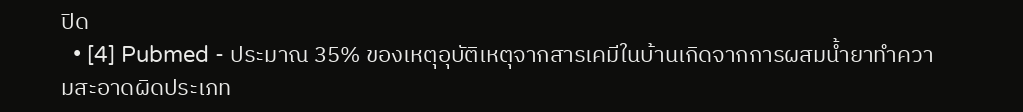ปิด
  • [4] Pubmed - ประมาณ 35% ของเหตุอุบัติเหตุจากสารเคมีในบ้านเกิดจากการผสมน้ำยาทำความสะอาดผิดประเภท